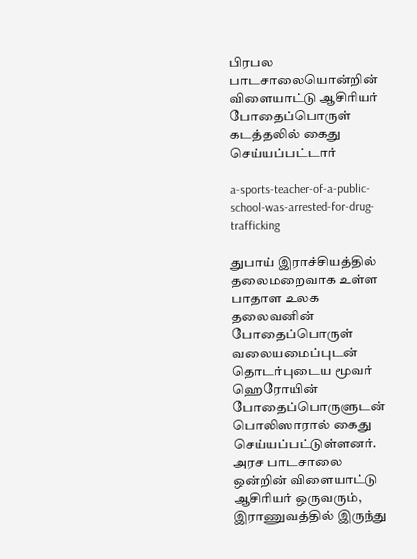பிரபல பாடசாலையொன்றின் விளையாட்டு ஆசிரியர் போதைப்பொருள் கடத்தலில் கைது செய்யப்பட்டார்

a-sports-teacher-of-a-public-school-was-arrested-for-drug-trafficking

துபாய் இராச்சியத்தில் தலைமறைவாக உள்ள பாதாள உலக தலைவனின் போதைப்பொருள் வலையமைப்புடன் தொடர்புடைய மூவர் ஹெரோயின் போதைப்பொருளுடன் பொலிஸாரால் கைது செய்யப்பட்டுள்ளனர். அரச பாடசாலை ஒன்றின் விளையாட்டு ஆசிரியர் ஒருவரும், இராணுவத்தில் இருந்து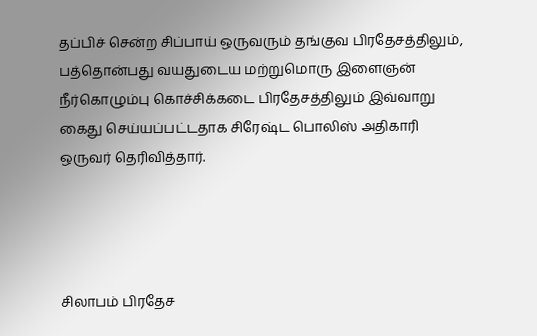தப்பிச் சென்ற சிப்பாய் ஒருவரும் தங்குவ பிரதேசத்திலும், பத்தொன்பது வயதுடைய மற்றுமொரு இளைஞன் நீர்கொழும்பு கொச்சிக்கடை பிரதேசத்திலும் இவ்வாறு கைது செய்யப்பட்டதாக சிரேஷ்ட பொலிஸ் அதிகாரி ஒருவர் தெரிவித்தார்.




சிலாபம் பிரதேச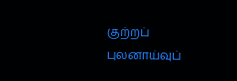குற்றப் புலனாய்வுப்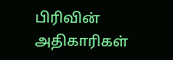பிரிவின் அதிகாரிகள்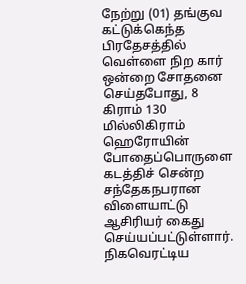நேற்று (01) தங்குவ கட்டுக்கெந்த பிரதேசத்தில் வெள்ளை நிற கார் ஒன்றை சோதனை செய்தபோது, 8 கிராம் 130 மில்லிகிராம் ஹெரோயின் போதைப்பொருளை கடத்திச் சென்ற சந்தேகநபரான விளையாட்டு ஆசிரியர் கைது செய்யப்பட்டுள்ளார். நிகவெரட்டிய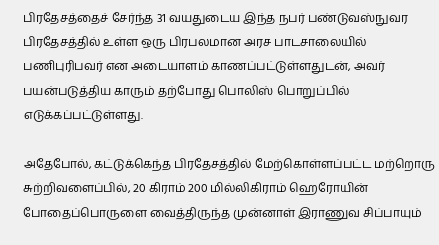பிரதேசத்தைச் சேர்ந்த 31 வயதுடைய இந்த நபர் பண்டுவஸ்நுவர பிரதேசத்தில் உள்ள ஒரு பிரபலமான அரச பாடசாலையில் பணிபுரிபவர் என அடையாளம் காணப்பட்டுள்ளதுடன், அவர் பயன்படுத்திய காரும் தற்போது பொலிஸ் பொறுப்பில் எடுக்கப்பட்டுள்ளது.

அதேபோல், கட்டுக்கெந்த பிரதேசத்தில் மேற்கொள்ளப்பட்ட மற்றொரு சுற்றிவளைப்பில், 20 கிராம் 200 மில்லிகிராம் ஹெரோயின் போதைப்பொருளை வைத்திருந்த முன்னாள் இராணுவ சிப்பாயும்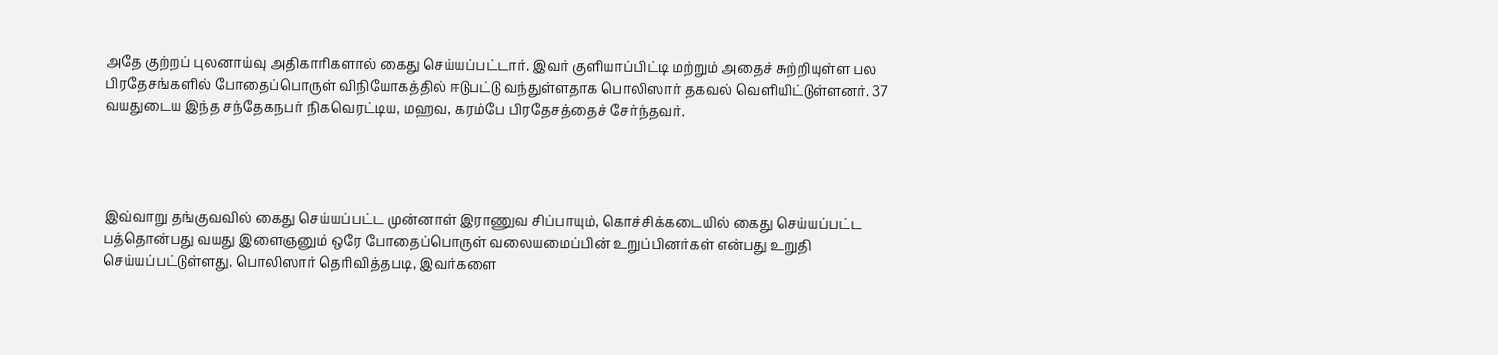அதே குற்றப் புலனாய்வு அதிகாரிகளால் கைது செய்யப்பட்டார். இவர் குளியாப்பிட்டி மற்றும் அதைச் சுற்றியுள்ள பல பிரதேசங்களில் போதைப்பொருள் விநியோகத்தில் ஈடுபட்டு வந்துள்ளதாக பொலிஸார் தகவல் வெளியிட்டுள்ளனர். 37 வயதுடைய இந்த சந்தேகநபர் நிகவெரட்டிய, மஹவ, கரம்பே பிரதேசத்தைச் சேர்ந்தவர்.




இவ்வாறு தங்குவவில் கைது செய்யப்பட்ட முன்னாள் இராணுவ சிப்பாயும், கொச்சிக்கடையில் கைது செய்யப்பட்ட பத்தொன்பது வயது இளைஞனும் ஒரே போதைப்பொருள் வலையமைப்பின் உறுப்பினர்கள் என்பது உறுதி செய்யப்பட்டுள்ளது. பொலிஸார் தெரிவித்தபடி, இவர்களை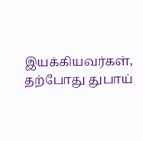இயக்கியவர்கள், தற்போது துபாய்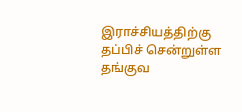இராச்சியத்திற்கு தப்பிச் சென்றுள்ள தங்குவ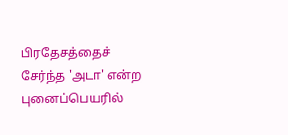பிரதேசத்தைச் சேர்ந்த 'அடா' என்ற புனைப்பெயரில்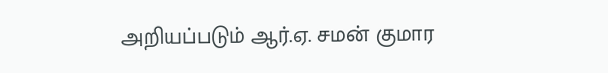அறியப்படும் ஆர்.ஏ. சமன் குமார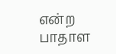என்ற பாதாள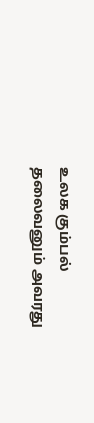உலக கும்பல் தலைவனும் அவரது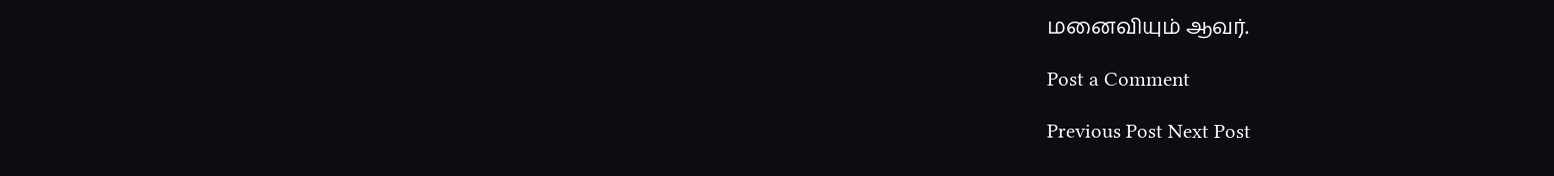மனைவியும் ஆவர்.

Post a Comment

Previous Post Next Post